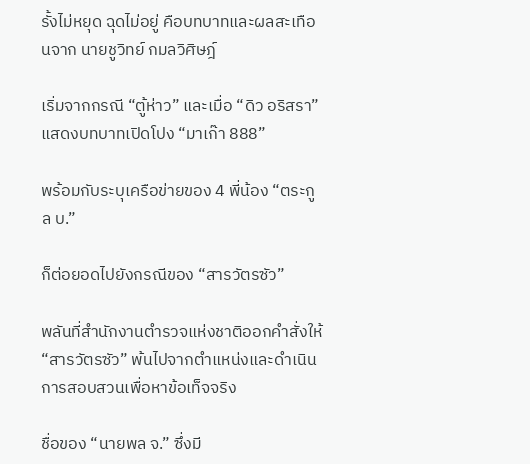รั้งไม่หยุด ฉุดไม่อยู่ คือบทบาทและผลสะเทือนจาก นายชูวิทย์ กมลวิศิษฎ์

เริ่มจากกรณี “ตู้ห่าว” และเมื่อ “ดิว อริสรา” แสดงบทบาทเปิดโปง “มาเก๊า 888”

พร้อมกับระบุเครือข่ายของ 4 พี่น้อง “ตระกูล บ.”

ก็ต่อยอดไปยังกรณีของ “สารวัตรซัว”

พลันที่สำนักงานตำรวจแห่งชาติออกคำสั่งให้ “สารวัตรซัว” พ้นไปจากตำแหน่งและดำเนินการสอบสวนเพื่อหาข้อเท็จจริง

ชื่อของ “นายพล จ.” ซึ่งมี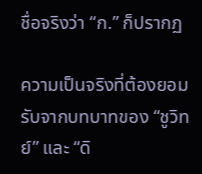ชื่อจริงว่า “ก.” ก็ปรากฏ

ความเป็นจริงที่ต้องยอมรับจากบทบาทของ “ชูวิทย์” และ “ดิ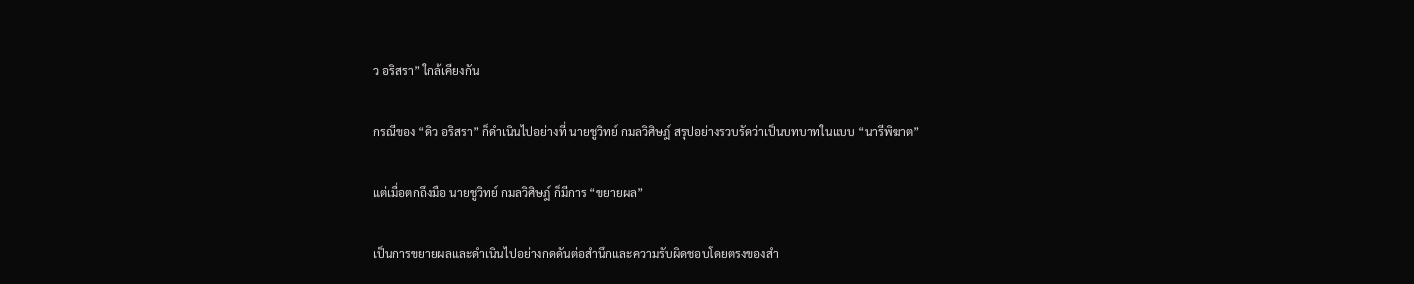ว อริสรา” ใกล้เคียงกัน

กรณีของ “ดิว อริสรา” ก็ดำเนินไปอย่างที่ นายชูวิทย์ กมลวิศิษฎ์ สรุปอย่างรวบรัดว่าเป็นบทบาทในแบบ “นารีพิฆาต”

แต่เมื่อตกถึงมือ นายชูวิทย์ กมลวิศิษฎ์ ก็มีการ “ขยายผล”

เป็นการขยายผลและดำเนินไปอย่างกดดันต่อสำนึกและความรับผิดชอบโดยตรงของสำ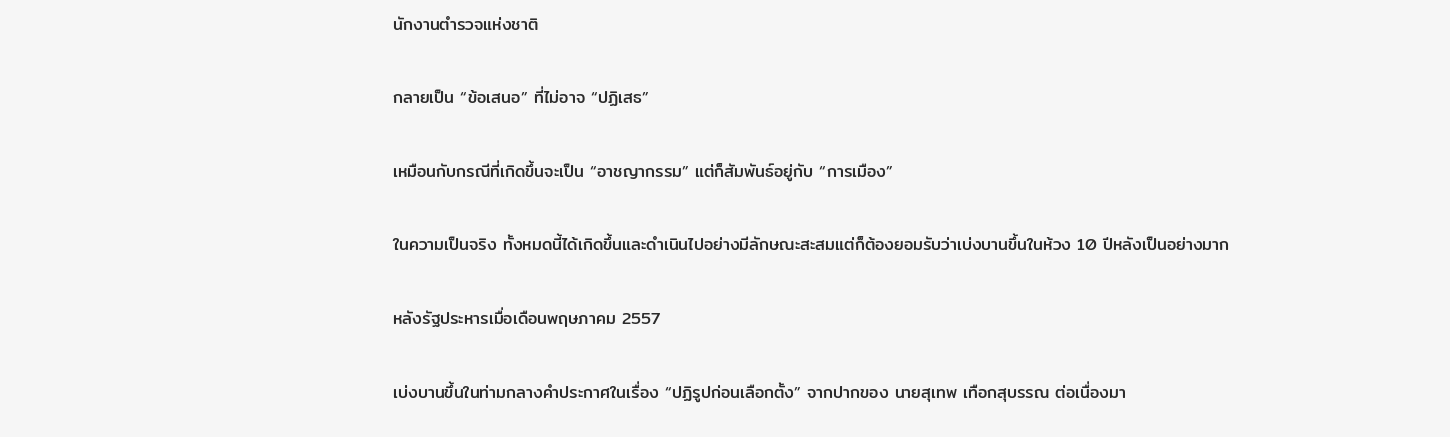นักงานตำรวจแห่งชาติ

กลายเป็น “ข้อเสนอ” ที่ไม่อาจ “ปฏิเสธ”

เหมือนกับกรณีที่เกิดขึ้นจะเป็น “อาชญากรรม” แต่ก็สัมพันธ์อยู่กับ “การเมือง”

ในความเป็นจริง ทั้งหมดนี้ได้เกิดขึ้นและดำเนินไปอย่างมีลักษณะสะสมแต่ก็ต้องยอมรับว่าเบ่งบานขึ้นในห้วง 10 ปีหลังเป็นอย่างมาก

หลังรัฐประหารเมื่อเดือนพฤษภาคม 2557

เบ่งบานขึ้นในท่ามกลางคำประกาศในเรื่อง “ปฏิรูปก่อนเลือกตั้ง” จากปากของ นายสุเทพ เทือกสุบรรณ ต่อเนื่องมา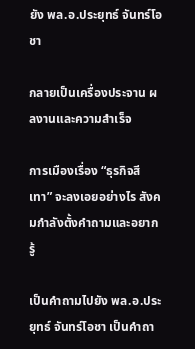ยัง พล.อ.ประยุทธ์ จันทร์โอชา

กลายเป็นเครื่องประจาน ผลงานและความสำเร็จ

การเมืองเรื่อง “ธุรกิจสีเทา” จะลงเอยอย่างไร สังคมกำลังตั้งคำถามและอยากรู้

เป็นคำถามไปยัง พล.อ.ประยุทธ์ จันทร์โอชา เป็นคำถา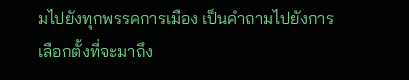มไปยังทุกพรรคการเมือง เป็นคำถามไปยังการเลือกตั้งที่จะมาถึง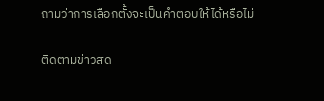ถามว่าการเลือกตั้งจะเป็นคำตอบให้ได้หรือไม่

ติดตามข่าวสด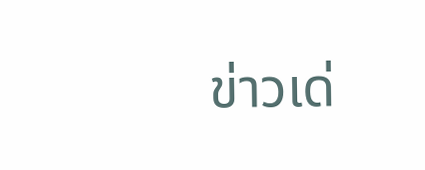ข่าวเด่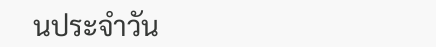นประจำวัน